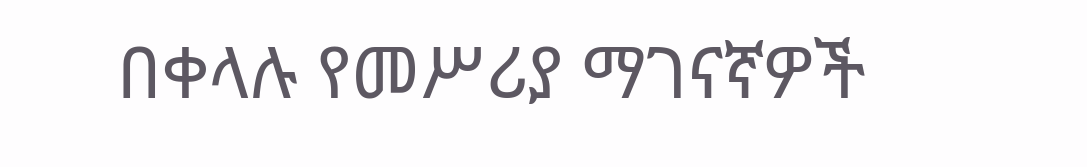በቀላሉ የመሥሪያ ማገናኛዎች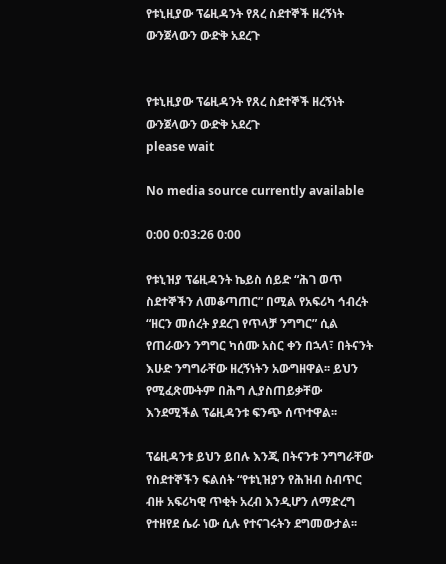የቱኒዚያው ፕሬዚዳንት የጸረ ስደተኞች ዘረኝነት ውንጀላውን ውድቅ አደረጉ


የቱኒዚያው ፕሬዚዳንት የጸረ ስደተኞች ዘረኝነት ውንጀላውን ውድቅ አደረጉ
please wait

No media source currently available

0:00 0:03:26 0:00

የቱኒዝያ ፕሬዚዳንት ኬይስ ሰይድ “ሕገ ወጥ ስደተኞችን ለመቆጣጠር” በሚል የአፍሪካ ኅብረት “ዘርን መሰረት ያደረገ የጥላቻ ንግግር” ሲል የጠራውን ንግግር ካሰሙ አስር ቀን በኋላ፣ በትናንት እሁድ ንግግራቸው ዘረኝነትን አውግዘዋል፡፡ ይህን የሚፈጽሙትም በሕግ ሊያስጠይቃቸው እንደሚችል ፕሬዚዳንቱ ፍንጭ ሰጥተዋል፡፡

ፕሬዚዳንቱ ይህን ይበሉ እንጂ በትናንቱ ንግግራቸው የስደተኞችን ፍልሰት “የቱኒዝያን የሕዝብ ስብጥር ብዙ አፍሪካዊ ጥቂት አረብ እንዲሆን ለማድረግ የተዘየደ ሴራ ነው ሲሉ የተናገሩትን ደግመውታል፡፡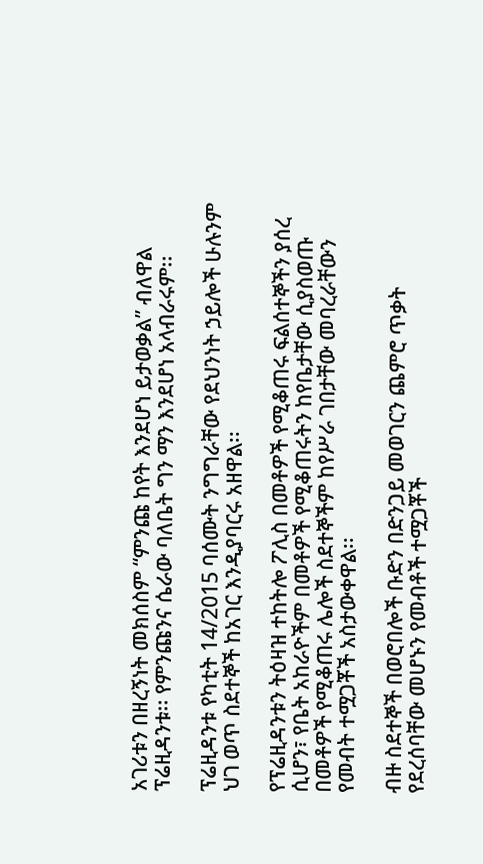አገሪቱን በዘረኝነት መክሰስም “ምንጩ ከየት እንደሆነ ይታወቃል” ብለዋል ፕሬዚዳንቱ፡፡ የምንጩንና ሴራው ባለቤት ግን ማን እንደሆነ አላብራሩም፡፡

ፕሬዚዳንቱ የካቲት 14/2015 ባሰሙት ንግግራቸው የደህንነት ኃይሎች ሁሉንም ህገ ወጥ ስደተኞች ከአገር እንዲያባርሩ አዘዋል፡፡

የፕሬዚዳንቱን ትዕዛዝ ተከትሎ ፖሊስ በመቶዎች የሚቆጠሩ ፍልሰተኞችን ያሰረ ሲሆን፣ የቤት አከራዮችም በመቶዎች የሚቆጠሩትን ከየቤታቸው ሲያስወጡ በመቶዎች የሚቆጠሩ ሌሎች ስደተኞችም ከየሥራ ገበታቸው መባረራቸውን የመብት ተሟጋቾች አስታውቀዋል፡፡

ብዙ ስደተኞች በወሮበሎች ቡድን በድንጋይ መወገርን ጨምሮ ጥቃት የደረሰባቸው መሆኑን የመብቶች ተሟጋቾች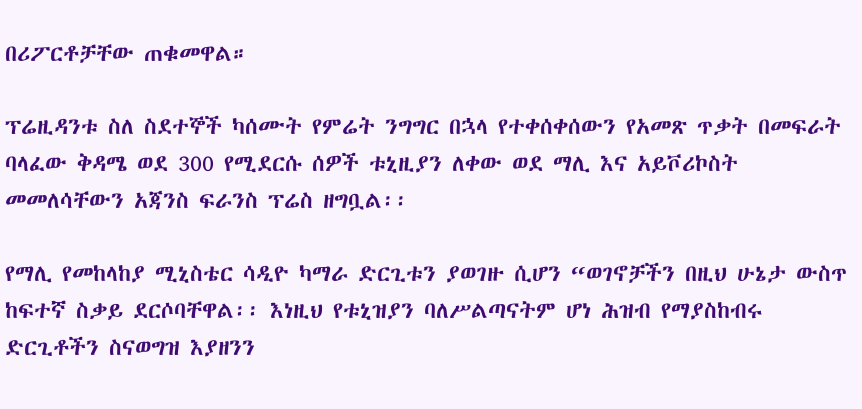በሪፖርቶቻቸው ጠቁመዋል።

ፕሬዚዳንቱ ስለ ስደተኞች ካሰሙት የምሬት ንግግር በኋላ የተቀሰቀሰውን የአመጽ ጥቃት በመፍራት ባላፈው ቅዳሜ ወደ 300 የሚደርሱ ሰዎች ቱኒዚያን ለቀው ወደ ማሊ እና አይቮሪኮስት መመለሳቸውን አጃንስ ፍራንስ ፕሬስ ዘግቧል፡፡

የማሊ የመከላከያ ሚኒስቴር ሳዲዮ ካማራ ድርጊቱን ያወገዙ ሲሆን “ወገኖቻችን በዚህ ሁኔታ ውስጥ ከፍተኛ ስቃይ ደርሶባቸዋል፡፡ እነዚህ የቱኒዝያን ባለሥልጣናትም ሆነ ሕዝብ የማያስከብሩ ድርጊቶችን ስናወግዝ እያዘንን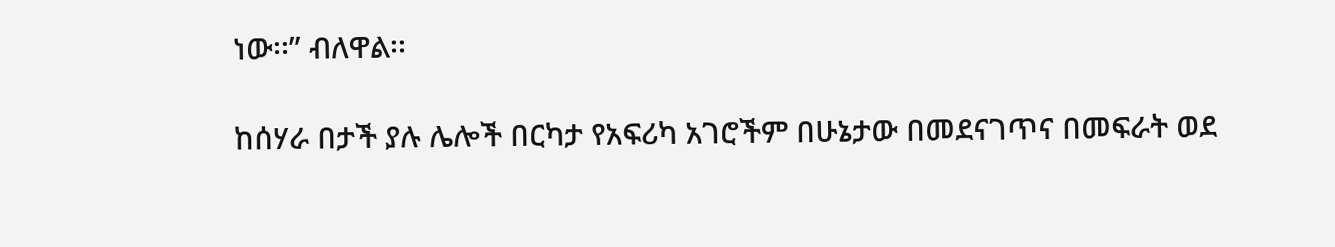ነው፡፡” ብለዋል፡፡

ከሰሃራ በታች ያሉ ሌሎች በርካታ የአፍሪካ አገሮችም በሁኔታው በመደናገጥና በመፍራት ወደ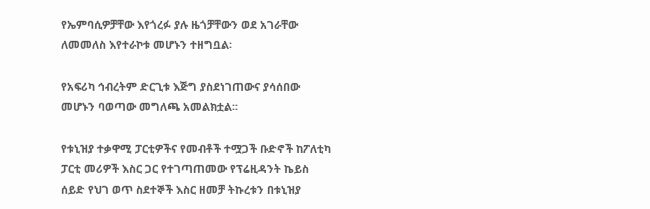የኤምባሲዎቻቸው እየጎረፉ ያሉ ዜጎቻቸውን ወደ አገራቸው ለመመለስ እየተራኮቱ መሆኑን ተዘግቧል፡

የአፍሪካ ኅብረትም ድርጊቱ እጅግ ያስደነገጠውና ያሳሰበው መሆኑን ባወጣው መግለጫ አመልክቷል፡፡

የቱኒዝያ ተቃዋሚ ፓርቲዎችና የመብቶች ተሟጋች ቡድኖች ከፖለቲካ ፓርቲ መሪዎች እስር ጋር የተገጣጠመው የፕሬዚዳንት ኬይስ ሰይድ የህገ ወጥ ስደተኞች እስር ዘመቻ ትኩረቱን በቱኒዝያ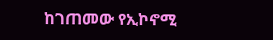ከገጠመው የኢኮኖሚ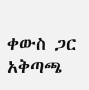ቀውስ ጋር አቅጣጫ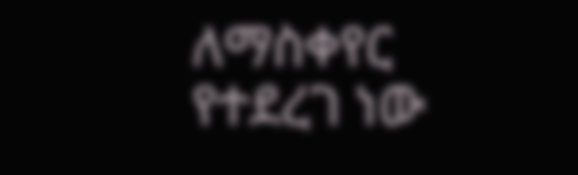ለማስቀየር የተደረገ ነው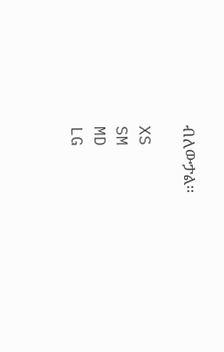ብለውታል፡፡

XS
SM
MD
LG